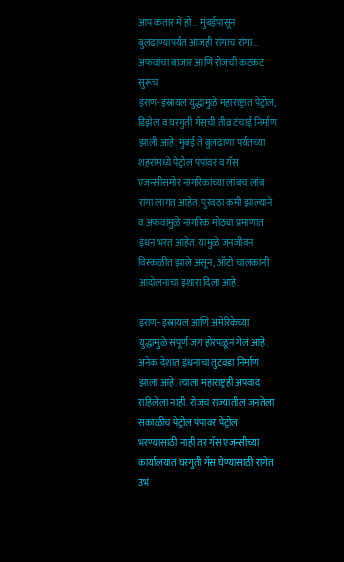आप कतार में हो… मुंबईपासून बुलढाण्यापर्यंत आजही रांगाच रांगा… अफवांचा बाजार आणि रोजची कटकट सुरूच
इराण-इस्रायल युद्धामुळे महाराष्ट्रात पेट्रोल, डिझेल व घरगुती गॅसची तीव्र टंचाई निर्माण झाली आहे. मुंबई ते बुलढाणा पर्यंतच्या शहरांमध्ये पेट्रोल पंपांवर व गॅस एजन्सीसमोर नागरिकांच्या लांबच लांब रांगा लागत आहेत. पुरवठा कमी झाल्याने व अफवांमुळे नागरिक मोठ्या प्रमाणात इंधन भरत आहेत. यामुळे जनजीवन विस्कळीत झाले असून, ऑटो चालकांनी आंदोलनाचा इशारा दिला आहे.

इराण- इस्रायल आणि अमेरिकेच्या युद्धामुळे संपूर्ण जग होरपळून गेलं आहे. अनेक देशात इंधनाचा तुटवडा निर्माण झाला आहे. त्याला महाराष्ट्रही अपवाद राहिलेला नाही. रोजच राज्यातील जनतेला सकाळीच पेट्रोल पंपावर पेट्रोल भरण्यासाठी नाही तर गॅस एजन्सीच्या कार्यालयात घरगुती गॅस घेण्यासाठी रांगेत उभं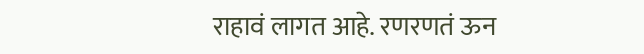राहावं लागत आहे. रणरणतं ऊन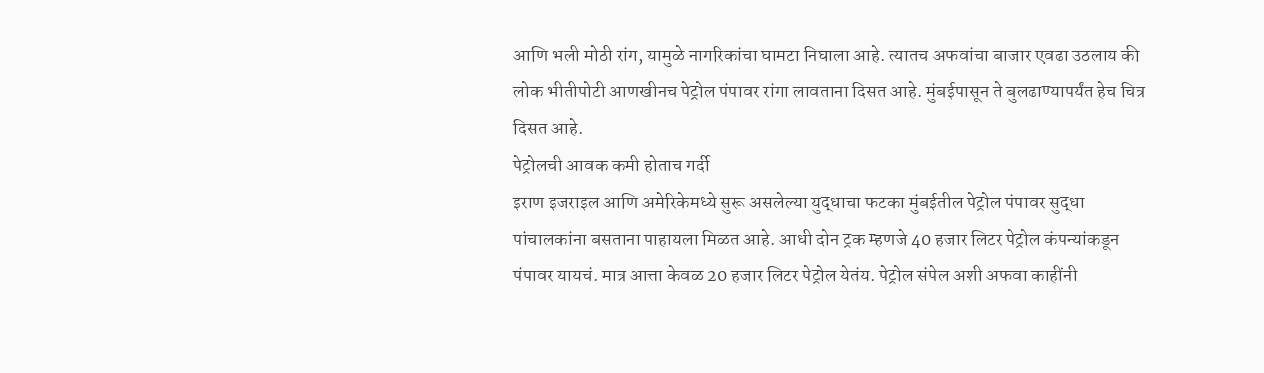आणि भली मोठी रांग, यामुळे नागरिकांचा घामटा निघाला आहे. त्यातच अफवांचा बाजार एवढा उठलाय की लोक भीतीपोटी आणखीनच पेट्रोल पंपावर रांगा लावताना दिसत आहे. मुंबईपासून ते बुलढाण्यापर्यंत हेच चित्र दिसत आहे.
पेट्रोलची आवक कमी होताच गर्दी
इराण इजराइल आणि अमेरिकेमध्ये सुरू असलेल्या युद्धाचा फटका मुंबईतील पेट्रोल पंपावर सुद्धा पांचालकांना बसताना पाहायला मिळत आहे. आधी दोन ट्रक म्हणजे 40 हजार लिटर पेट्रोल कंपन्यांकडून पंपावर यायचं. मात्र आत्ता केवळ 20 हजार लिटर पेट्रोल येतंय. पेट्रोल संपेल अशी अफवा काहींनी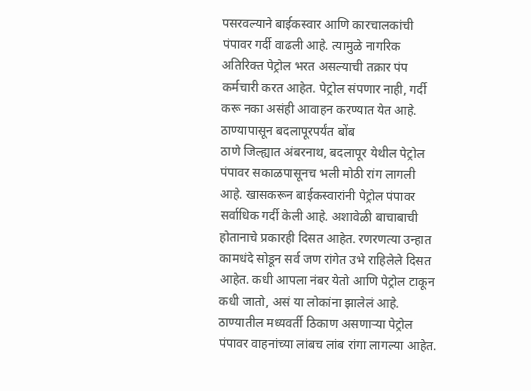पसरवल्याने बाईकस्वार आणि कारचालकांची पंपावर गर्दी वाढली आहे. त्यामुळे नागरिक अतिरिक्त पेट्रोल भरत असल्याची तक्रार पंप कर्मचारी करत आहेत. पेट्रोल संपणार नाही, गर्दी करू नका असंही आवाहन करण्यात येत आहे.
ठाण्यापासून बदलापूरपर्यंत बोंब
ठाणे जिल्ह्यात अंबरनाथ, बदलापूर येथील पेट्रोल पंपावर सकाळपासूनच भली मोठी रांग लागली आहे. खासकरून बाईकस्वारांनी पेट्रोल पंपावर सर्वाधिक गर्दी केली आहे. अशावेळी बाचाबाची होतानाचे प्रकारही दिसत आहेत. रणरणत्या उन्हात कामधंदे सोडून सर्व जण रांगेत उभे राहिलेले दिसत आहेत. कधी आपला नंबर येतो आणि पेट्रोल टाकून कधी जातो, असं या लोकांना झालेलं आहे.
ठाण्यातील मध्यवर्ती ठिकाण असणाऱ्या पेट्रोल पंपावर वाहनांच्या लांबच लांब रांगा लागल्या आहेत.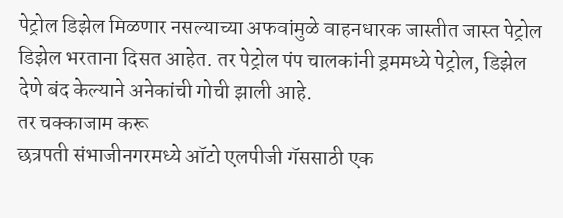पेट्रोल डिझेल मिळणार नसल्याच्या अफवांमुळे वाहनधारक जास्तीत जास्त पेट्रोल डिझेल भरताना दिसत आहेत. तर पेट्रोल पंप चालकांनी ड्रममध्ये पेट्रोल, डिझेल देणे बंद केल्याने अनेकांची गोची झाली आहे.
तर चक्काजाम करू
छत्रपती संभाजीनगरमध्ये ऑटो एलपीजी गॅससाठी एक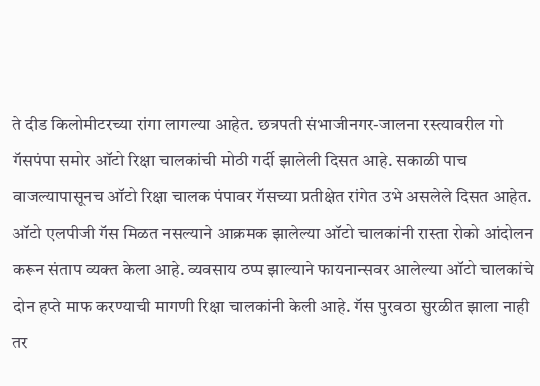ते दीड किलोमीटरच्या रांगा लागल्या आहेत. छत्रपती संभाजीनगर-जालना रस्त्यावरील गो गॅसपंपा समोर ऑटो रिक्षा चालकांची मोठी गर्दी झालेली दिसत आहे. सकाळी पाच वाजल्यापासूनच ऑटो रिक्षा चालक पंपावर गॅसच्या प्रतीक्षेत रांगेत उभे असलेले दिसत आहेत. ऑटो एलपीजी गॅस मिळत नसल्याने आक्रमक झालेल्या ऑटो चालकांनी रास्ता रोको आंदोलन करून संताप व्यक्त केला आहे. व्यवसाय ठप्प झाल्याने फायनान्सवर आलेल्या ऑटो चालकांचे दोन हप्ते माफ करण्याची मागणी रिक्षा चालकांनी केली आहे. गॅस पुरवठा सुरळीत झाला नाही तर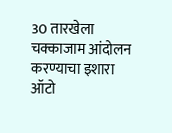30 तारखेला चक्काजाम आंदोलन करण्याचा इशारा ऑटो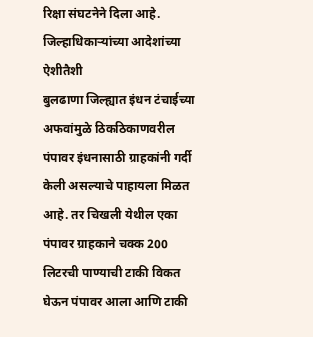रिक्षा संघटनेने दिला आहे.
जिल्हाधिकाऱ्यांच्या आदेशांच्या ऐशीतैशी
बुलढाणा जिल्ह्यात इंधन टंचाईच्या अफवांमुळे ठिकठिकाणवरील पंपावर इंधनासाठी ग्राहकांनी गर्दी केली असल्याचे पाहायला मिळत आहे. तर चिखली येथील एका पंपावर ग्राहकाने चक्क 200 लिटरची पाण्याची टाकी विकत घेऊन पंपावर आला आणि टाकी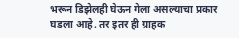भरून डिझेलही घेऊन गेला असल्याचा प्रकार घडला आहे. तर इतर ही ग्राहक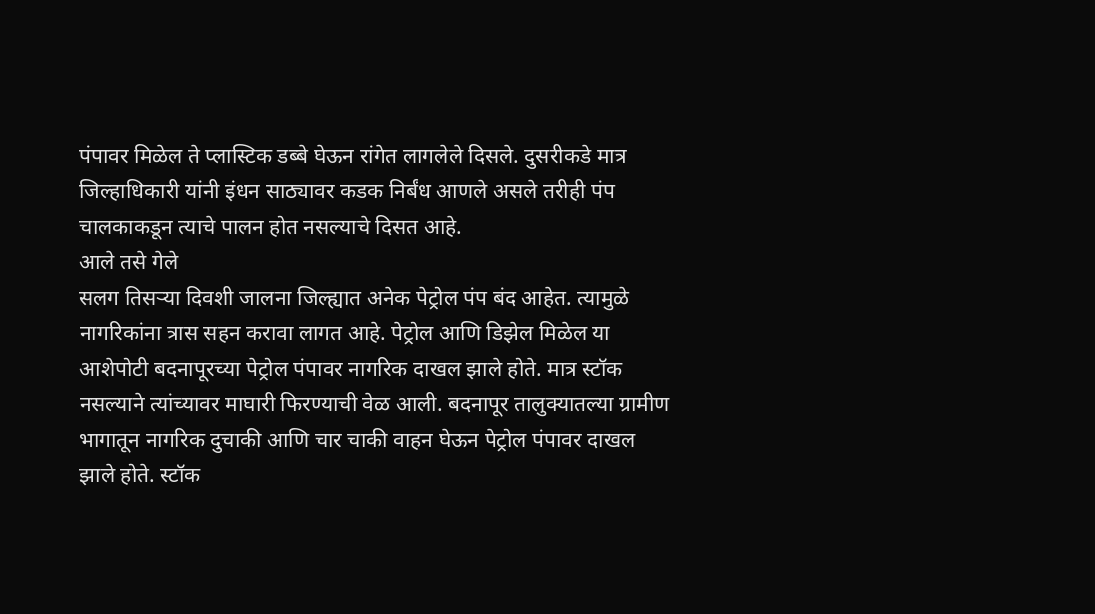पंपावर मिळेल ते प्लास्टिक डब्बे घेऊन रांगेत लागलेले दिसले. दुसरीकडे मात्र जिल्हाधिकारी यांनी इंधन साठ्यावर कडक निर्बंध आणले असले तरीही पंप चालकाकडून त्याचे पालन होत नसल्याचे दिसत आहे.
आले तसे गेले
सलग तिसऱ्या दिवशी जालना जिल्ह्यात अनेक पेट्रोल पंप बंद आहेत. त्यामुळे नागरिकांना त्रास सहन करावा लागत आहे. पेट्रोल आणि डिझेल मिळेल या आशेपोटी बदनापूरच्या पेट्रोल पंपावर नागरिक दाखल झाले होते. मात्र स्टॉक नसल्याने त्यांच्यावर माघारी फिरण्याची वेळ आली. बदनापूर तालुक्यातल्या ग्रामीण भागातून नागरिक दुचाकी आणि चार चाकी वाहन घेऊन पेट्रोल पंपावर दाखल झाले होते. स्टॉक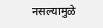नसल्यामुळे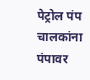पेट्रोल पंप चालकांना पंपावर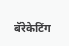बॅरेकेटिंग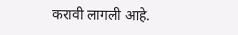करावी लागली आहे.